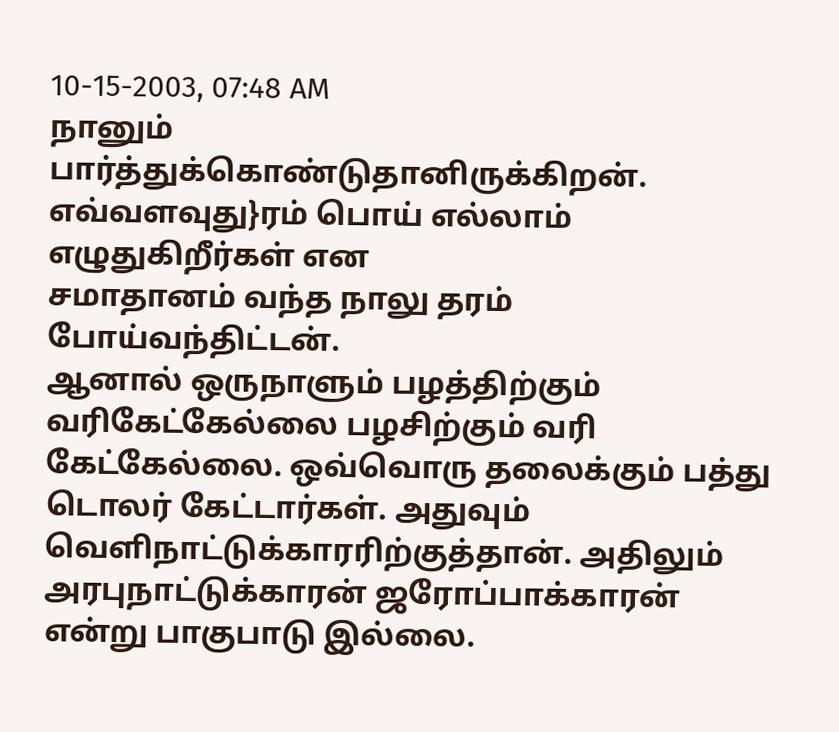10-15-2003, 07:48 AM
நானும் பார்த்துக்கொண்டுதானிருக்கிறன். எவ்வளவுது}ரம் பொய் எல்லாம் எழுதுகிறீர்கள் என
சமாதானம் வந்த நாலு தரம் போய்வந்திட்டன்.
ஆனால் ஒருநாளும் பழத்திற்கும் வரிகேட்கேல்லை பழசிற்கும் வரி கேட்கேல்லை. ஒவ்வொரு தலைக்கும் பத்து டொலர் கேட்டார்கள். அதுவும் வெளிநாட்டுக்காரரிற்குத்தான். அதிலும் அரபுநாட்டுக்காரன் ஜரோப்பாக்காரன் என்று பாகுபாடு இல்லை.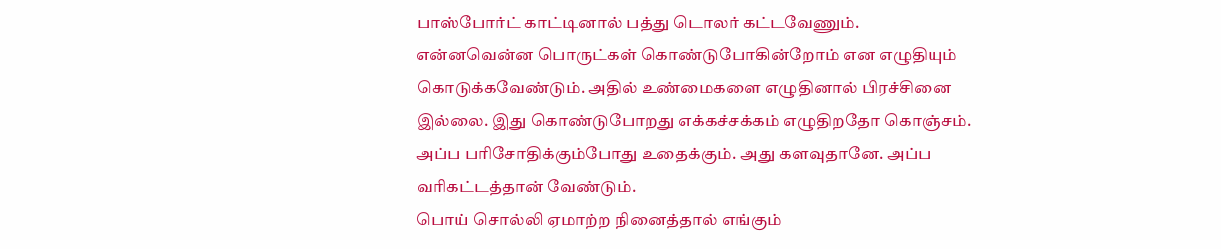பாஸ்போர்ட் காட்டினால் பத்து டொலர் கட்டவேணும். என்னவென்ன பொருட்கள் கொண்டுபோகின்றோம் என எழுதியும் கொடுக்கவேண்டும். அதில் உண்மைகளை எழுதினால் பிரச்சினை இல்லை. இது கொண்டுபோறது எக்கச்சக்கம் எழுதிறதோ கொஞ்சம். அப்ப பரிசோதிக்கும்போது உதைக்கும். அது களவுதானே. அப்ப வரிகட்டத்தான் வேண்டும்.
பொய் சொல்லி ஏமாற்ற நினைத்தால் எங்கும்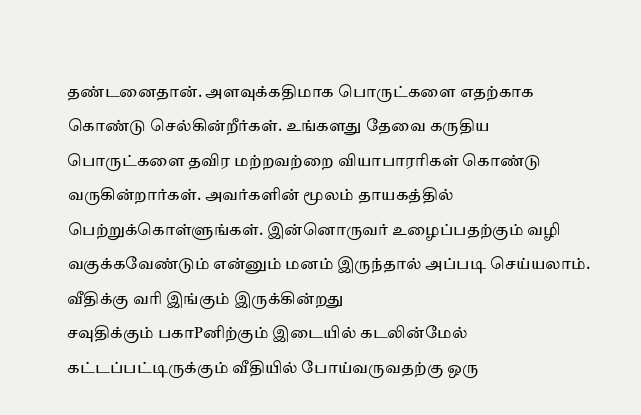தண்டனைதான். அளவுக்கதிமாக பொருட்களை எதற்காக கொண்டு செல்கின்றீர்கள். உங்களது தேவை கருதிய பொருட்களை தவிர மற்றவற்றை வியாபாரரிகள் கொண்டு வருகின்றார்கள். அவர்களின் மூலம் தாயகத்தில் பெற்றுக்கொள்ளுங்கள். இன்னொருவர் உழைப்பதற்கும் வழி வகுக்கவேண்டும் என்னும் மனம் இருந்தால் அப்படி செய்யலாம்.
வீதிக்கு வரி இங்கும் இருக்கின்றது
சவுதிக்கும் பகாPனிற்கும் இடையில் கடலின்மேல் கட்டப்பட்டிருக்கும் வீதியில் போய்வருவதற்கு ஒரு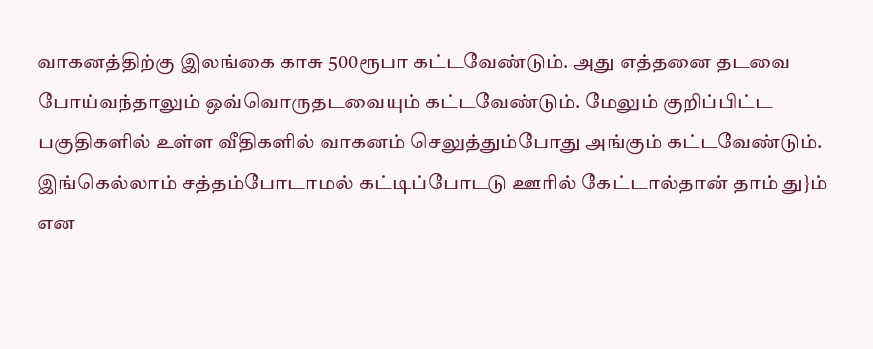வாகனத்திற்கு இலங்கை காசு 500ரூபா கட்டவேண்டும். அது எத்தனை தடவை போய்வந்தாலும் ஒவ்வொருதடவையும் கட்டவேண்டும். மேலும் குறிப்பிட்ட பகுதிகளில் உள்ள வீதிகளில் வாகனம் செலுத்தும்போது அங்கும் கட்டவேண்டும். இங்கெல்லாம் சத்தம்போடாமல் கட்டிப்போடடு ஊரில் கேட்டால்தான் தாம் து}ம் என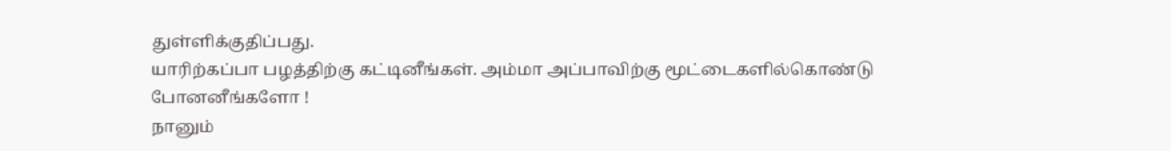துள்ளிக்குதிப்பது.
யாரிற்கப்பா பழத்திற்கு கட்டினீங்கள். அம்மா அப்பாவிற்கு மூட்டைகளில்கொண்டு போனனீங்களோ !
நானும்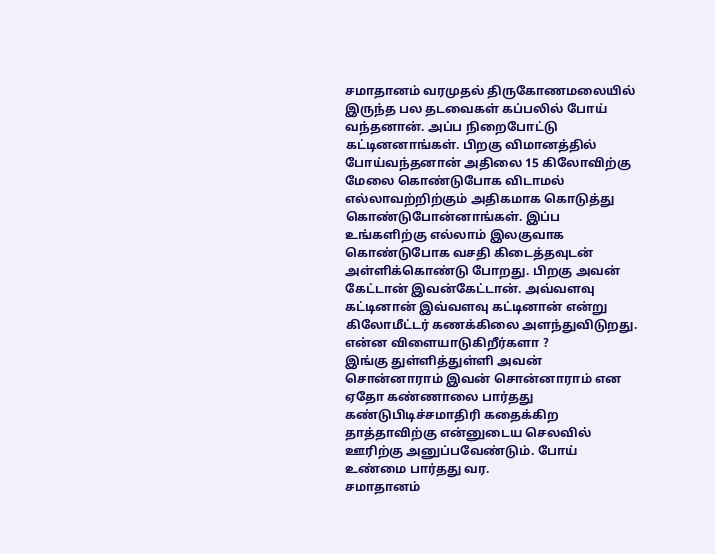சமாதானம் வரமுதல் திருகோணமலையில் இருந்த பல தடவைகள் கப்பலில் போய் வந்தனான். அப்ப நிறைபோட்டு கட்டினனாங்கள். பிறகு விமானத்தில் போய்வந்தனான் அதிலை 15 கிலோவிற்கு மேலை கொண்டுபோக விடாமல் எல்லாவற்றிற்கும் அதிகமாக கொடுத்து கொண்டுபோன்னாங்கள். இப்ப உங்களிற்கு எல்லாம் இலகுவாக கொண்டுபோக வசதி கிடைத்தவுடன் அள்ளிக்கொண்டு போறது. பிறகு அவன் கேட்டான் இவன்கேட்டான். அவ்வளவு கட்டினான் இவ்வளவு கட்டினான் என்று கிலோமீட்டர் கணக்கிலை அளந்துவிடுறது. என்ன விளையாடுகிறீர்களா ?
இங்கு துள்ளித்துள்ளி அவன் சொன்னாராம் இவன் சொன்னாராம் என ஏதோ கண்ணாலை பார்தது கண்டுபிடிச்சமாதிரி கதைக்கிற தாத்தாவிற்கு என்னுடைய செலவில் ஊரிற்கு அனுப்பவேண்டும். போய் உண்மை பார்தது வர.
சமாதானம்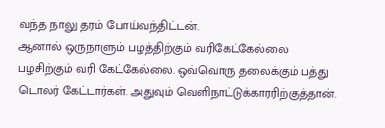வந்த நாலு தரம் போய்வந்திட்டன்.
ஆனால் ஒருநாளும் பழத்திற்கும் வரிகேட்கேல்லை பழசிற்கும் வரி கேட்கேல்லை. ஒவ்வொரு தலைக்கும் பத்து டொலர் கேட்டார்கள். அதுவும் வெளிநாட்டுக்காரரிற்குத்தான்.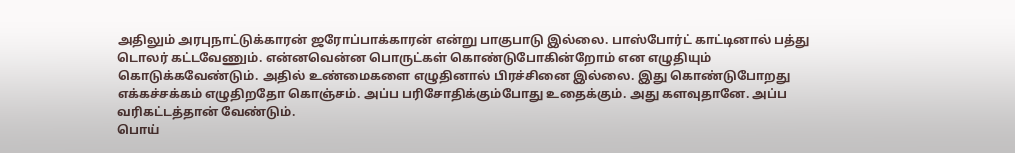அதிலும் அரபுநாட்டுக்காரன் ஜரோப்பாக்காரன் என்று பாகுபாடு இல்லை. பாஸ்போர்ட் காட்டினால் பத்து டொலர் கட்டவேணும். என்னவென்ன பொருட்கள் கொண்டுபோகின்றோம் என எழுதியும் கொடுக்கவேண்டும். அதில் உண்மைகளை எழுதினால் பிரச்சினை இல்லை. இது கொண்டுபோறது எக்கச்சக்கம் எழுதிறதோ கொஞ்சம். அப்ப பரிசோதிக்கும்போது உதைக்கும். அது களவுதானே. அப்ப வரிகட்டத்தான் வேண்டும்.
பொய்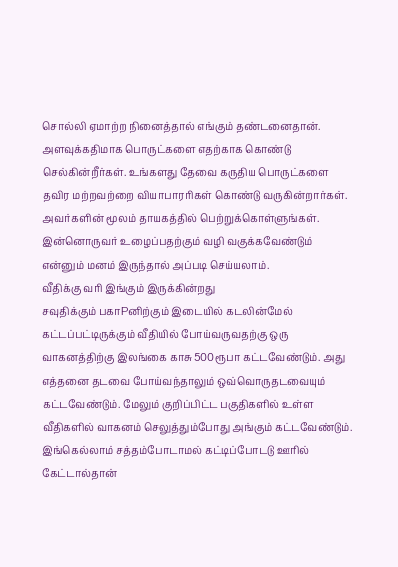சொல்லி ஏமாற்ற நினைத்தால் எங்கும் தண்டனைதான். அளவுக்கதிமாக பொருட்களை எதற்காக கொண்டு செல்கின்றீர்கள். உங்களது தேவை கருதிய பொருட்களை தவிர மற்றவற்றை வியாபாரரிகள் கொண்டு வருகின்றார்கள். அவர்களின் மூலம் தாயகத்தில் பெற்றுக்கொள்ளுங்கள். இன்னொருவர் உழைப்பதற்கும் வழி வகுக்கவேண்டும் என்னும் மனம் இருந்தால் அப்படி செய்யலாம்.
வீதிக்கு வரி இங்கும் இருக்கின்றது
சவுதிக்கும் பகாPனிற்கும் இடையில் கடலின்மேல் கட்டப்பட்டிருக்கும் வீதியில் போய்வருவதற்கு ஒரு வாகனத்திற்கு இலங்கை காசு 500ரூபா கட்டவேண்டும். அது எத்தனை தடவை போய்வந்தாலும் ஒவ்வொருதடவையும் கட்டவேண்டும். மேலும் குறிப்பிட்ட பகுதிகளில் உள்ள வீதிகளில் வாகனம் செலுத்தும்போது அங்கும் கட்டவேண்டும். இங்கெல்லாம் சத்தம்போடாமல் கட்டிப்போடடு ஊரில் கேட்டால்தான்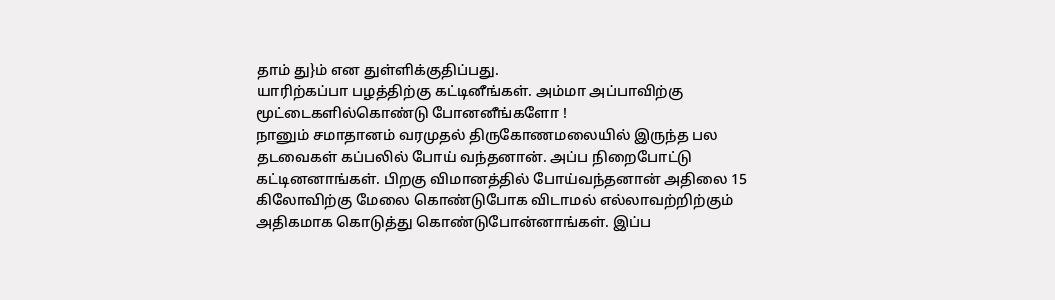தாம் து}ம் என துள்ளிக்குதிப்பது.
யாரிற்கப்பா பழத்திற்கு கட்டினீங்கள். அம்மா அப்பாவிற்கு மூட்டைகளில்கொண்டு போனனீங்களோ !
நானும் சமாதானம் வரமுதல் திருகோணமலையில் இருந்த பல தடவைகள் கப்பலில் போய் வந்தனான். அப்ப நிறைபோட்டு கட்டினனாங்கள். பிறகு விமானத்தில் போய்வந்தனான் அதிலை 15 கிலோவிற்கு மேலை கொண்டுபோக விடாமல் எல்லாவற்றிற்கும் அதிகமாக கொடுத்து கொண்டுபோன்னாங்கள். இப்ப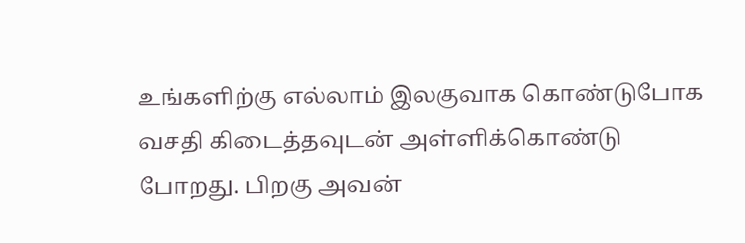உங்களிற்கு எல்லாம் இலகுவாக கொண்டுபோக வசதி கிடைத்தவுடன் அள்ளிக்கொண்டு போறது. பிறகு அவன்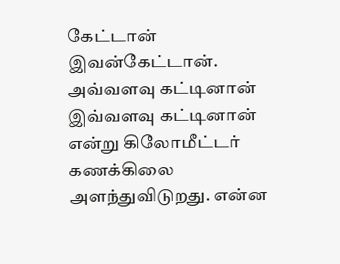கேட்டான் இவன்கேட்டான். அவ்வளவு கட்டினான் இவ்வளவு கட்டினான் என்று கிலோமீட்டர் கணக்கிலை அளந்துவிடுறது. என்ன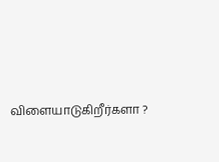விளையாடுகிறீர்களா ?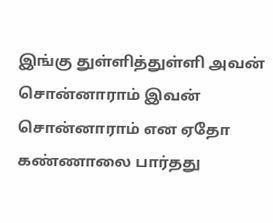இங்கு துள்ளித்துள்ளி அவன் சொன்னாராம் இவன் சொன்னாராம் என ஏதோ கண்ணாலை பார்தது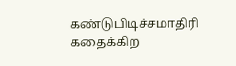கண்டுபிடிச்சமாதிரி கதைக்கிற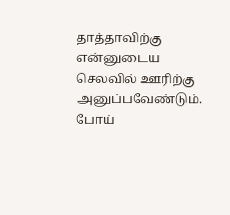தாத்தாவிற்கு என்னுடைய செலவில் ஊரிற்கு அனுப்பவேண்டும். போய்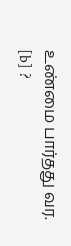உண்மை பார்தது வர.
[b] ?